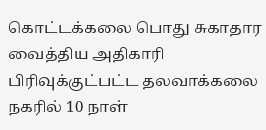கொட்டக்கலை பொது சுகாதார வைத்திய அதிகாரி பிரிவுக்குட்பட்ட தலவாக்கலை நகரில் 10 நாள்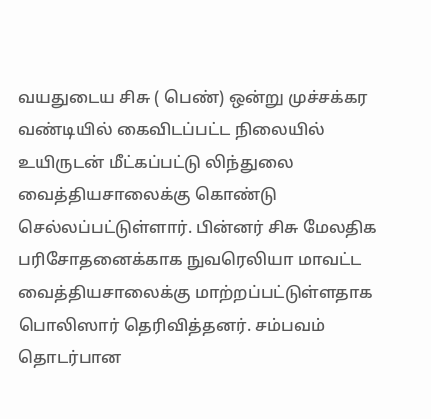வயதுடைய சிசு ( பெண்) ஒன்று முச்சக்கர வண்டியில் கைவிடப்பட்ட நிலையில் உயிருடன் மீட்கப்பட்டு லிந்துலை வைத்தியசாலைக்கு கொண்டு செல்லப்பட்டுள்ளார். பின்னர் சிசு மேலதிக பரிசோதனைக்காக நுவரெலியா மாவட்ட வைத்தியசாலைக்கு மாற்றப்பட்டுள்ளதாக பொலிஸார் தெரிவித்தனர். சம்பவம் தொடர்பான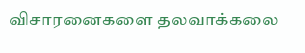விசாரனைகளை தலவாக்கலை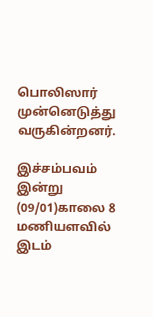பொலிஸார் முன்னெடுத்து வருகின்றனர்.

இச்சம்பவம் இன்று (09/01)காலை 8 மணியளவில் இடம்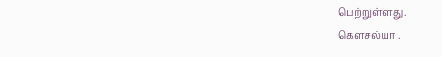பெற்றுள்ளது.
கௌசல்யா .